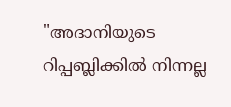"അദാനിയുടെ റിപ്പബ്ലിക്കിൽ നിന്നല്ല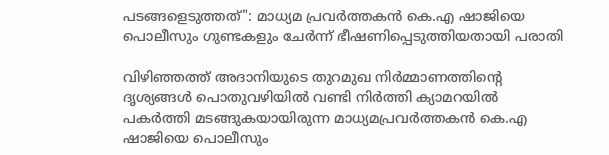പടങ്ങളെടുത്തത്": മാധ്യമ പ്രവർത്തകൻ കെ.എ ഷാജിയെ പൊലീസും ഗുണ്ടകളും ചേർന്ന് ഭീഷണിപ്പെടുത്തിയതായി പരാതി

വിഴിഞ്ഞത്ത് അദാനിയുടെ തുറമുഖ നിർമ്മാണത്തിന്റെ ദൃശ്യങ്ങൾ പൊതുവഴിയിൽ വണ്ടി നിർത്തി ക്യാമറയിൽ പകർത്തി മടങ്ങുകയായിരുന്ന മാധ്യമപ്രവർത്തകൻ കെ.എ ഷാജിയെ പൊലീസും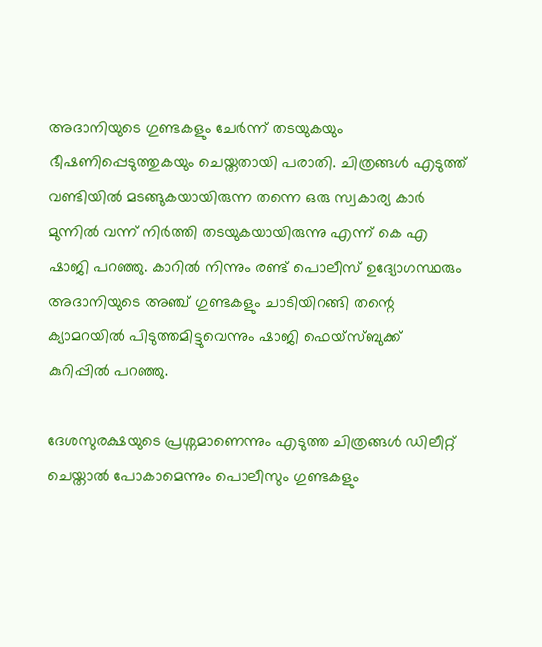അദാനിയുടെ ഗുണ്ടകളും ചേർന്ന് തടയുകയും ഭീഷണിപ്പെടുത്തുകയും ചെയ്തതായി പരാതി. ചിത്രങ്ങൾ എടുത്ത് വണ്ടിയിൽ മടങ്ങുകയായിരുന്ന തന്നെ ഒരു സ്വകാര്യ കാർ മുന്നിൽ വന്ന് നിർത്തി തടയുകയായിരുന്നു എന്ന് കെ എ ഷാജി പറഞ്ഞു. കാറിൽ നിന്നും രണ്ട് പൊലീസ് ഉദ്യോഗസ്ഥരും അദാനിയുടെ അഞ്ച് ഗുണ്ടകളും ചാടിയിറങ്ങി തന്റെ ക്യാമറയിൽ പിടുത്തമിട്ടുവെന്നും ഷാജി ഫെയ്‌സ്ബുക്ക് കുറിപ്പിൽ പറഞ്ഞു.

ദേശസുരക്ഷയുടെ പ്രശ്നമാണെന്നും എടുത്ത ചിത്രങ്ങൾ ഡിലീറ്റ് ചെയ്താൽ പോകാമെന്നും പൊലീസും ഗുണ്ടകളും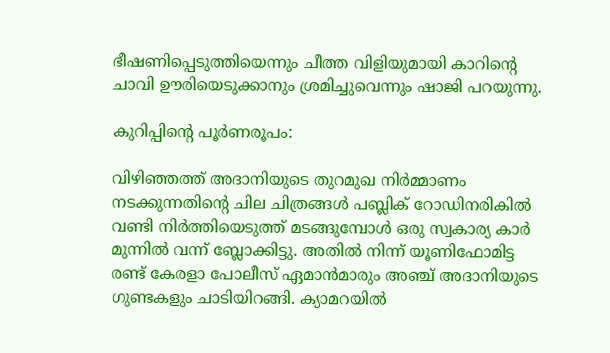ഭീഷണിപ്പെടുത്തിയെന്നും ചീത്ത വിളിയുമായി കാറിന്റെ ചാവി ഊരിയെടുക്കാനും ശ്രമിച്ചുവെന്നും ഷാജി പറയുന്നു.

കുറിപ്പിന്റെ പൂർണരൂപം:

വിഴിഞ്ഞത്ത് അദാനിയുടെ തുറമുഖ നിർമ്മാണം നടക്കുന്നതിൻ്റെ ചില ചിത്രങ്ങൾ പബ്ലിക് റോഡിനരികിൽ വണ്ടി നിർത്തിയെടുത്ത് മടങ്ങുമ്പോൾ ഒരു സ്വകാര്യ കാർ മുന്നിൽ വന്ന് ബ്ലോക്കിട്ടു. അതിൽ നിന്ന് യൂണിഫോമിട്ട രണ്ട് കേരളാ പോലീസ് ഏമാൻമാരും അഞ്ച് അദാനിയുടെ ഗുണ്ടകളും ചാടിയിറങ്ങി. ക്യാമറയിൽ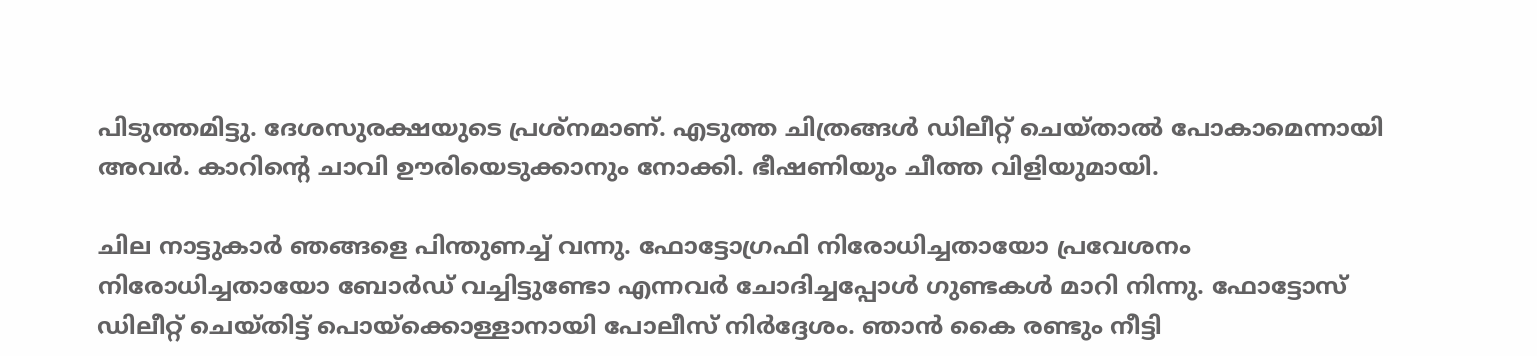പിടുത്തമിട്ടു. ദേശസുരക്ഷയുടെ പ്രശ്നമാണ്. എടുത്ത ചിത്രങ്ങൾ ഡിലീറ്റ് ചെയ്താൽ പോകാമെന്നായി അവർ. കാറിൻ്റെ ചാവി ഊരിയെടുക്കാനും നോക്കി. ഭീഷണിയും ചീത്ത വിളിയുമായി.

ചില നാട്ടുകാർ ഞങ്ങളെ പിന്തുണച്ച് വന്നു. ഫോട്ടോഗ്രഫി നിരോധിച്ചതായോ പ്രവേശനം നിരോധിച്ചതായോ ബോർഡ് വച്ചിട്ടുണ്ടോ എന്നവർ ചോദിച്ചപ്പോൾ ഗുണ്ടകൾ മാറി നിന്നു. ഫോട്ടോസ് ഡിലീറ്റ് ചെയ്തിട്ട് പൊയ്ക്കൊള്ളാനായി പോലീസ് നിർദ്ദേശം. ഞാൻ കൈ രണ്ടും നീട്ടി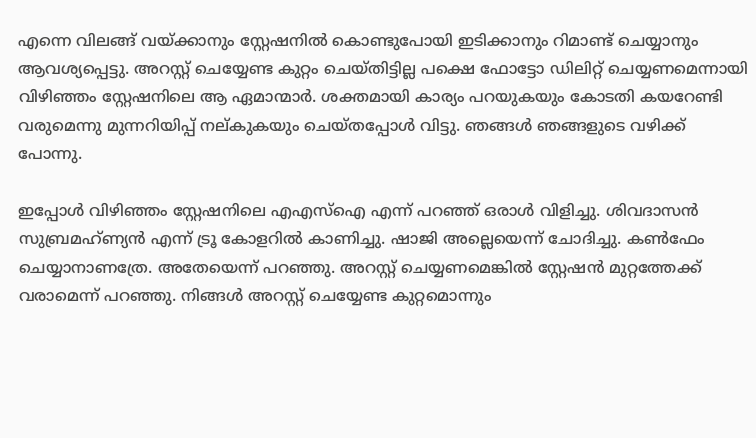എന്നെ വിലങ്ങ് വയ്ക്കാനും സ്റ്റേഷനിൽ കൊണ്ടുപോയി ഇടിക്കാനും റിമാണ്ട് ചെയ്യാനും ആവശ്യപ്പെട്ടു. അറസ്റ്റ് ചെയ്യേണ്ട കുറ്റം ചെയ്തിട്ടില്ല പക്ഷെ ഫോട്ടോ ഡിലിറ്റ് ചെയ്യണമെന്നായി വിഴിഞ്ഞം സ്റ്റേഷനിലെ ആ ഏമാന്മാർ. ശക്തമായി കാര്യം പറയുകയും കോടതി കയറേണ്ടി വരുമെന്നു മുന്നറിയിപ്പ് നല്കുകയും ചെയ്തപ്പോൾ വിട്ടു. ഞങ്ങൾ ഞങ്ങളുടെ വഴിക്ക് പോന്നു.

ഇപ്പോൾ വിഴിഞ്ഞം സ്റ്റേഷനിലെ എഎസ്ഐ എന്ന് പറഞ്ഞ് ഒരാൾ വിളിച്ചു. ശിവദാസൻ സുബ്രമഹ്ണ്യൻ എന്ന് ട്രൂ കോളറിൽ കാണിച്ചു. ഷാജി അല്ലെയെന്ന് ചോദിച്ചു. കൺഫേം ചെയ്യാനാണത്രേ. അതേയെന്ന് പറഞ്ഞു. അറസ്റ്റ് ചെയ്യണമെങ്കിൽ സ്റ്റേഷൻ മുറ്റത്തേക്ക് വരാമെന്ന് പറഞ്ഞു. നിങ്ങൾ അറസ്റ്റ് ചെയ്യേണ്ട കുറ്റമൊന്നും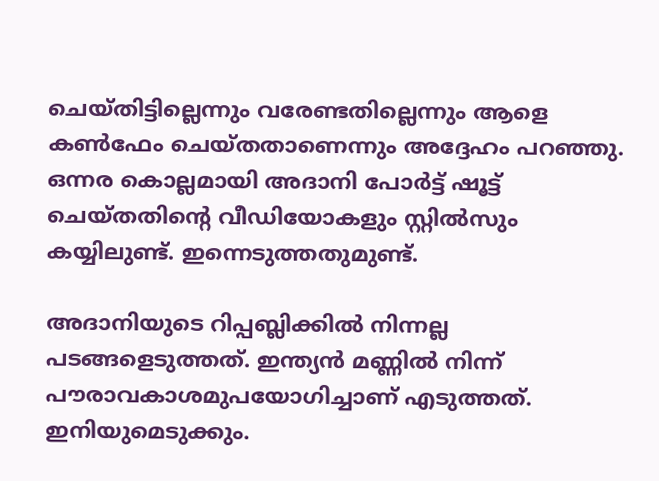ചെയ്തിട്ടില്ലെന്നും വരേണ്ടതില്ലെന്നും ആളെ കൺഫേം ചെയ്തതാണെന്നും അദ്ദേഹം പറഞ്ഞു.
ഒന്നര കൊല്ലമായി അദാനി പോർട്ട് ഷൂട്ട് ചെയ്തതിൻ്റെ വീഡിയോകളും സ്റ്റിൽസും കയ്യിലുണ്ട്. ഇന്നെടുത്തതുമുണ്ട്.

അദാനിയുടെ റിപ്പബ്ലിക്കിൽ നിന്നല്ല പടങ്ങളെടുത്തത്. ഇന്ത്യൻ മണ്ണിൽ നിന്ന് പൗരാവകാശമുപയോഗിച്ചാണ് എടുത്തത്. ഇനിയുമെടുക്കും.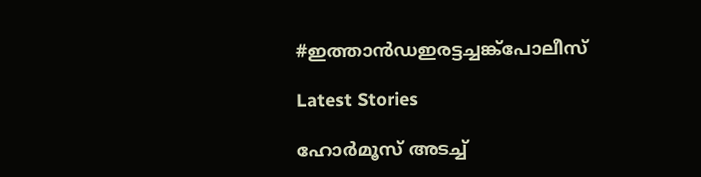#ഇത്താൻഡഇരട്ടച്ചങ്ക്പോലീസ്

Latest Stories

ഹോര്‍മൂസ് അടച്ച്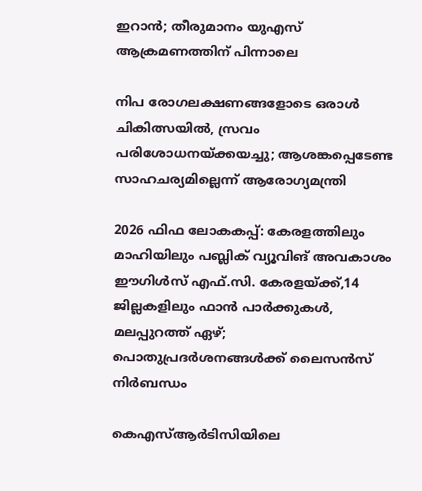ഇറാൻ; തീരുമാനം യുഎസ് ആക്രമണത്തിന് പിന്നാലെ

നിപ രോഗലക്ഷണങ്ങളോടെ ഒരാള്‍ ചികിത്സയില്‍, സ്രവം പരിശോധനയ്ക്കയച്ചു; ആശങ്കപ്പെടേണ്ട സാഹചര്യമില്ലെന്ന് ആരോഗ്യമന്ത്രി

2026 ഫിഫ ലോകകപ്പ്: കേരളത്തിലും മാഹിയിലും പബ്ലിക് വ്യൂവിങ് അവകാശം ഈഗിൾസ് എഫ്.സി. കേരളയ്ക്ക്,14 ജില്ലകളിലും ഫാൻ പാർക്കുകൾ, മലപ്പുറത്ത് ഏഴ്; പൊതുപ്രദർശനങ്ങൾക്ക് ലൈസൻസ് നിർബന്ധം

കെഎസ്ആർടിസിയിലെ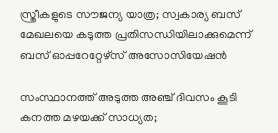സ്ത്രീകളുടെ സൗജന്യ യാത്ര; സ്വകാര്യ ബസ് മേഖലയെ കടുത്ത പ്രതിസന്ധിയിലാക്കുമെന്ന് ബസ് ഓപ്പറേറ്റേഴ്സ് അസോസിയേഷൻ

സംസ്ഥാനത്ത് അടുത്ത അഞ്ച് ദിവസം കൂടി കനത്ത മഴയക്ക് സാധ്യത;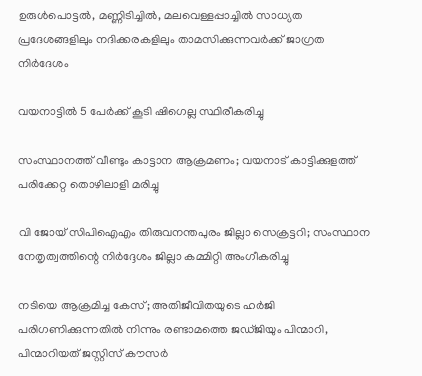ഉരുള്‍പൊട്ടല്‍, മണ്ണിടിച്ചില്‍, മലവെള്ളപ്പാച്ചില്‍ സാധ്യത പ്രദേശങ്ങളിലും നദിക്കരകളിലും താമസിക്കുന്നവര്‍ക്ക് ജാഗ്രത നിര്‍ദേശം

വയനാട്ടിൽ 5 പേർക്ക് കൂടി ഷിഗെല്ല സ്ഥിരീകരിച്ചു

സംസ്ഥാനത്ത് വീണ്ടും കാട്ടാന ആക്രമണം; വയനാട് കാട്ടിക്കുളത്ത് പരിക്കേറ്റ തൊഴിലാളി മരിച്ചു

വി ജോയ് സിപിഐഎം തിരുവനന്തപുരം ജില്ലാ സെക്രട്ടറി; സംസ്ഥാന നേതൃത്വത്തിന്റെ നിര്‍ദ്ദേശം ജില്ലാ കമ്മിറ്റി അംഗീകരിച്ചു

നടിയെ ആക്രമിച്ച കേസ്; അതിജീവിതയുടെ ഹർജി പരിഗണിക്കുന്നതിൽ നിന്നും രണ്ടാമത്തെ ജഡ്ജിയും പിന്മാറി, പിന്മാറിയത് ജസ്റ്റിസ് കൗസര്‍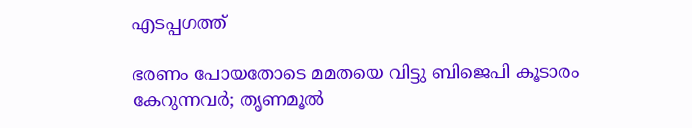എടപ്പഗത്ത്

ഭരണം പോയതോടെ മമതയെ വിട്ടു ബിജെപി കൂടാരം കേറുന്നവര്‍; തൃണമൂല്‍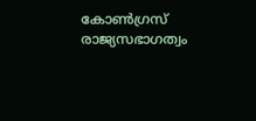കോണ്‍ഗ്രസ് രാജ്യസഭാഗത്വം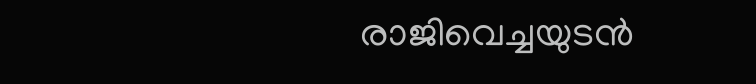രാജിവെച്ചയുടന്‍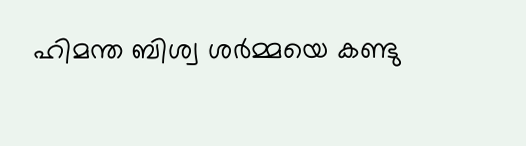ഹിമന്ത ബിശ്വ ശര്‍മ്മയെ കണ്ടു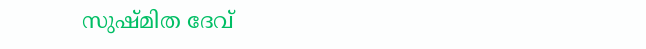സുഷ്മിത ദേവ്